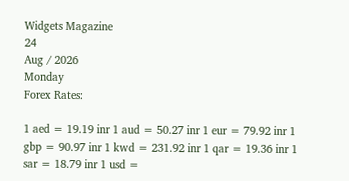Widgets Magazine
24
Aug / 2026
Monday
Forex Rates:

1 aed = 19.19 inr 1 aud = 50.27 inr 1 eur = 79.92 inr 1 gbp = 90.97 inr 1 kwd = 231.92 inr 1 qar = 19.36 inr 1 sar = 18.79 inr 1 usd =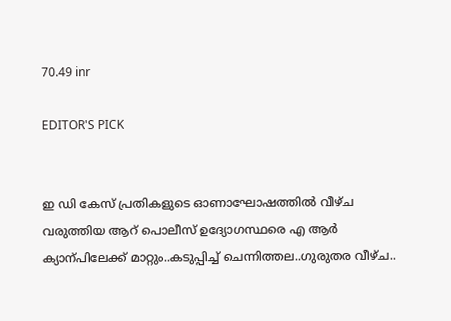70.49 inr

EDITOR'S PICK


ഇ ഡി കേസ് പ്രതികളുടെ ഓണാഘോഷത്തിൽ വീഴ്ച വരുത്തിയ ആറ് പൊലീസ് ഉദ്യോഗസ്ഥരെ എ ആർ ക്യാന്പിലേക്ക് മാറ്റും..കടുപ്പിച്ച് ചെന്നിത്തല..ഗുരുതര വീഴ്ച..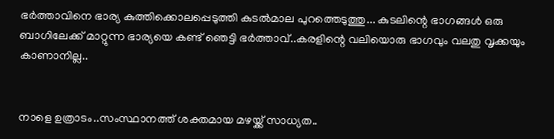ഭർത്താവിനെ ഭാര്യ കുത്തിക്കൊലപ്പെടുത്തി കുടൽമാല പുറത്തെടുത്തു... കുടലിന്റെ ഭാഗങ്ങൾ ഒരു ബാഗിലേക്ക് മാറ്റുന്ന ഭാര്യയെ കണ്ട് ഞെട്ടി ഭർത്താവ്..കരളിന്റെ വലിയൊരു ഭാഗവും വലതു വൃക്കയും കാണാനില്ല..


നാളെ ഉത്രാടം..സംസ്ഥാനത്ത് ശക്തമായ മഴയ്ക്ക് സാധ്യത..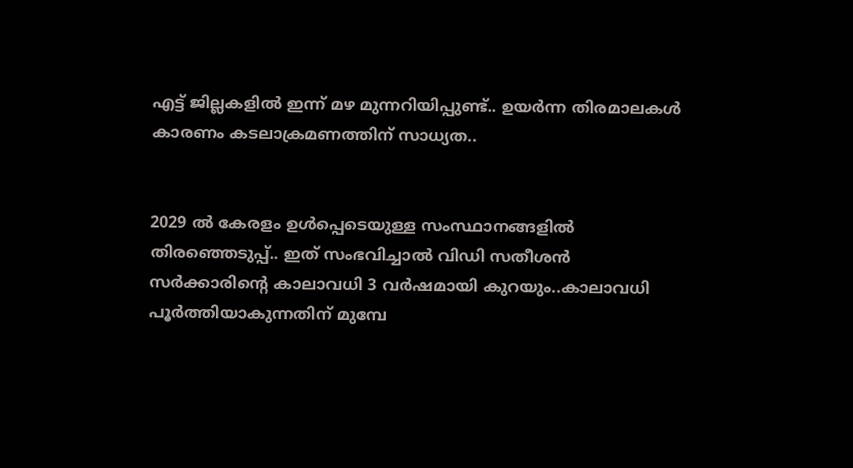എട്ട് ജില്ലകളിൽ ഇന്ന് മഴ മുന്നറിയിപ്പുണ്ട്.. ഉയർന്ന തിരമാലകൾ കാരണം കടലാക്രമണത്തിന് സാധ്യത..


2029 ൽ കേരളം ഉൾപ്പെടെയുള്ള സംസ്ഥാനങ്ങളിൽ തിരഞ്ഞെടുപ്പ്.. ഇത് സംഭവിച്ചാൽ വിഡി സതീശൻ സർക്കാരിന്റെ കാലാവധി 3 വർഷമായി കുറയും..കാലാവധി പൂർത്തിയാകുന്നതിന് മുമ്പേ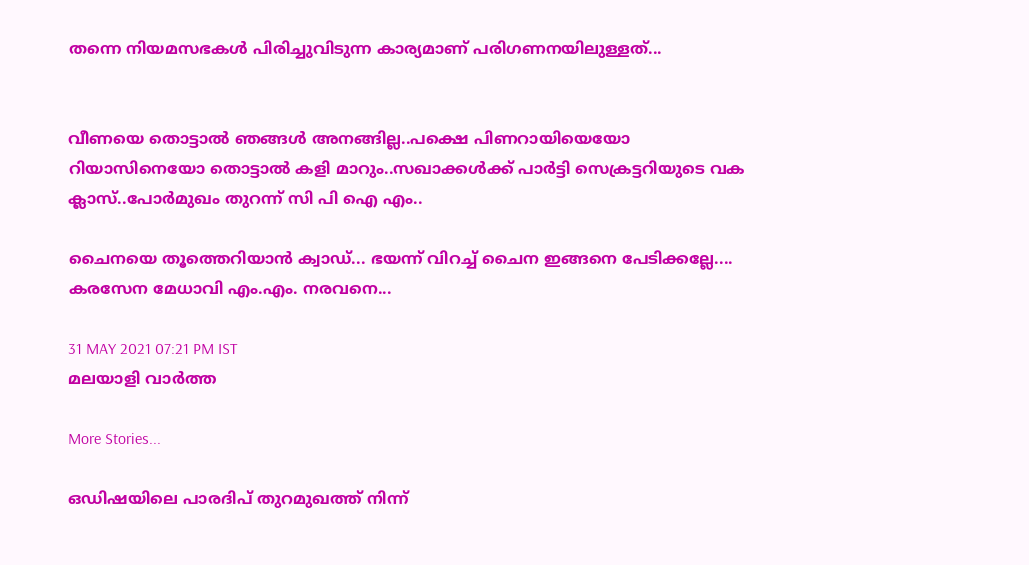തന്നെ നിയമസഭകൾ പിരിച്ചുവിടുന്ന കാര്യമാണ് പരിഗണനയിലുള്ളത്...


വീണയെ തൊട്ടാൽ ഞങ്ങൾ അനങ്ങില്ല..പക്ഷെ പിണറായിയെയോ റിയാസിനെയോ തൊട്ടാൽ കളി മാറും..സഖാക്കൾക്ക് പാർട്ടി സെക്രട്ടറിയുടെ വക ക്ലാസ്..പോർമുഖം തുറന്ന് സി പി ഐ എം..

ചൈനയെ തൂത്തെറിയാൻ ക്വാ‍ഡ്... ഭയന്ന് വിറച്ച് ചൈന ഇങ്ങനെ പേടിക്കല്ലേ.... കരസേന മേധാവി എം.എം. നരവനെ...

31 MAY 2021 07:21 PM IST
മലയാളി വാര്‍ത്ത

More Stories...

ഒഡിഷയിലെ പാരദിപ് തുറമുഖത്ത് നിന്ന്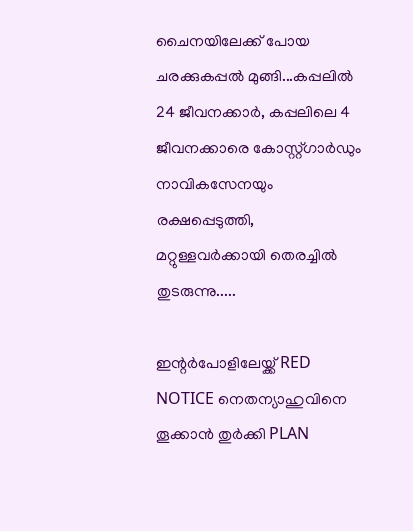ചൈനയിലേക്ക് പോയ ചരക്കുകപ്പൽ മുങ്ങി...കപ്പലിൽ 24 ജീവനക്കാർ, കപ്പലിലെ 4 ജീവനക്കാരെ കോസ്റ്റ്ഗാ‌ർഡും നാവികസേനയും രക്ഷപ്പെടുത്തി, മറ്റുള്ളവർക്കായി തെരച്ചിൽ തുടരുന്നു.....

ഇന്റർപോളിലേയ്ക്ക് RED NOTICE നെതന്യാഹുവിനെ തൂക്കാൻ തുർക്കി PLAN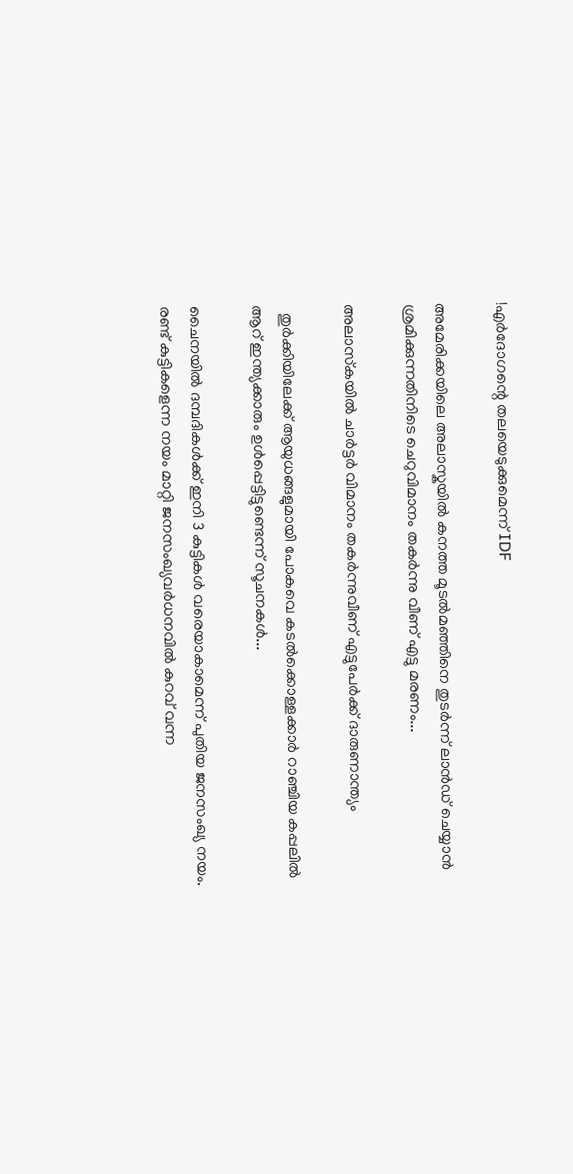!എർദോഗന്റെ തലയെടുക്കുമെന്ന് IDF

അമേരിക്കയിലെ അലാസ്കയിൽ കനത്ത മൂടൽമഞ്ഞിനെ തുടർന്ന് ലാൻഡ് ചെയ്യാൻ ശ്രമിക്കുന്നതിനിടെ ചെറുവിമാനം തകർന്നു വീണ് എട്ടു മരണം...

അലാസ്‌കയില്‍ ചാര്‍ട്ടര്‍ വിമാനം തകര്‍ന്നുവീണ് എട്ടുപേര്‍ക്ക് ദാരുണാന്ത്യം

  തുർക്കിയിലേക്ക് ആയുധങ്ങളുമായി പോകവെ കടൽക്കൊള്ളക്കാർ റാഞ്ചിയ കപ്പലിൽ ആറ് ഇന്ത്യക്കാരും ഉൾപ്പെട്ടിട്ടുണ്ടെന്ന് സൂചനകൾ...

ചൈനയില്‍ ദമ്പദികള്‍ക്ക് ഇനി 3 കുട്ടികള്‍ വരെയാകാമെന്ന് പുതിയ ജനസംഖ്യ നയം. രണ്ട് കുട്ടികളെന്ന നയം മാറ്റി ജനസംഖ്യവര്‍ധനവില്‍ കുറവ് വന്ന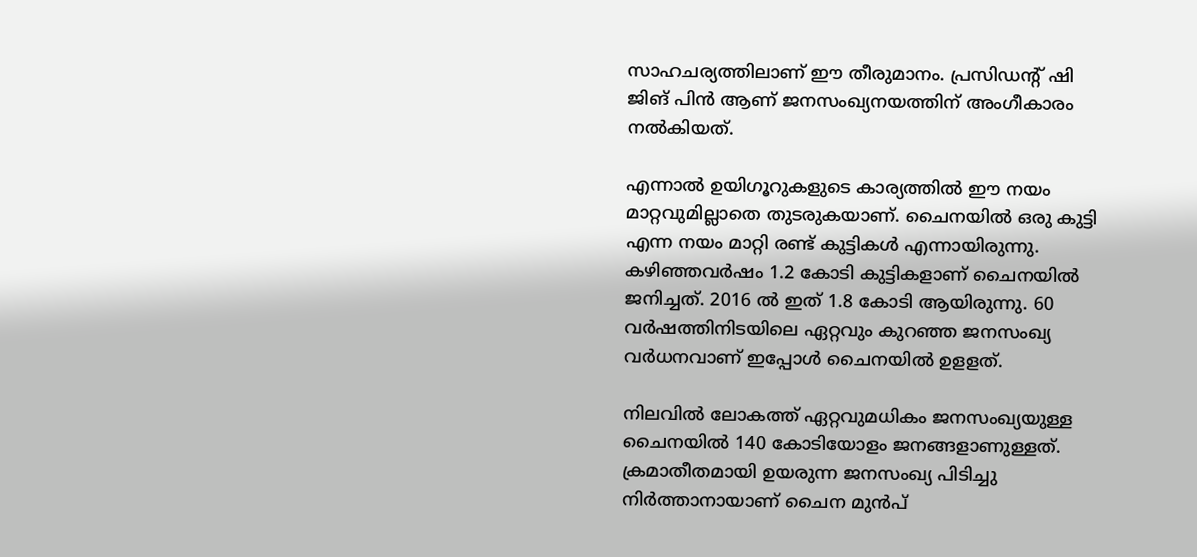സാഹചര്യത്തിലാണ് ഈ തീരുമാനം. പ്രസിഡന്‍റ് ഷി ജിങ് പിന്‍ ആണ് ജനസംഖ്യനയത്തിന് അംഗീകാരം നല്‍കിയത്.

എന്നാല്‍ ഉയിഗൂറുകളുടെ കാര്യത്തില്‍ ഈ നയം മാറ്റവുമില്ലാതെ തുടരുകയാണ്. ചൈനയില്‍ ഒരു കുട്ടി എന്ന നയം മാറ്റി രണ്ട് കുട്ടികള്‍ എന്നായിരുന്നു. കഴിഞ്ഞവര്‍ഷം 1.2 കോടി കുട്ടികളാണ് ചൈനയില്‍ ജനിച്ചത്. 2016 ല്‍ ഇത് 1.8 കോടി ആയിരുന്നു. 60 വര്‍ഷത്തിനിടയിലെ ഏറ്റവും കുറഞ്ഞ ജനസംഖ്യ വര്‍ധനവാണ് ഇപ്പോള്‍ ചൈനയില്‍ ഉളളത്.

നിലവിൽ ലോകത്ത് ഏറ്റവുമധികം ജനസംഖ്യയുള്ള ചൈനയിൽ 140 കോടിയോളം ജനങ്ങളാണുള്ളത്. ക്രമാതീതമായി ഉയരുന്ന ജനസംഖ്യ പിടിച്ചു നിര്‍ത്താനായാണ് ചൈന മുൻപ്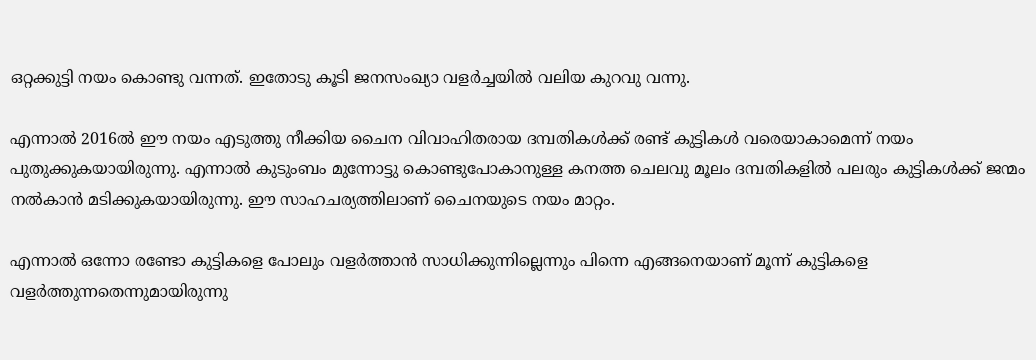ഒറ്റക്കുട്ടി നയം കൊണ്ടു വന്നത്. ഇതോടു കൂടി ജനസംഖ്യാ വളര്‍ച്ചയിൽ വലിയ കുറവു വന്നു.

എന്നാൽ 2016ൽ ഈ നയം എടുത്തു നീക്കിയ ചൈന വിവാഹിതരായ ദമ്പതികള്‍ക്ക് രണ്ട് കുട്ടികള്‍ വരെയാകാമെന്ന് നയം പുതുക്കുകയായിരുന്നു. എന്നാൽ കുടുംബം മുന്നോട്ടു കൊണ്ടുപോകാനുള്ള കനത്ത ചെലവു മൂലം ദമ്പതികളിൽ പലരും കുട്ടികള്‍ക്ക് ജന്മം നല്‍കാൻ മടിക്കുകയായിരുന്നു. ഈ സാഹചര്യത്തിലാണ് ചൈനയുടെ നയം മാറ്റം.

എന്നാല്‍ ഒന്നോ രണ്ടോ കുട്ടികളെ പോലും വളര്‍ത്താൻ സാധിക്കുന്നില്ലെന്നും പിന്നെ എങ്ങനെയാണ് മൂന്ന് കുട്ടികളെ വളര്‍ത്തുന്നതെന്നുമായിരുന്നു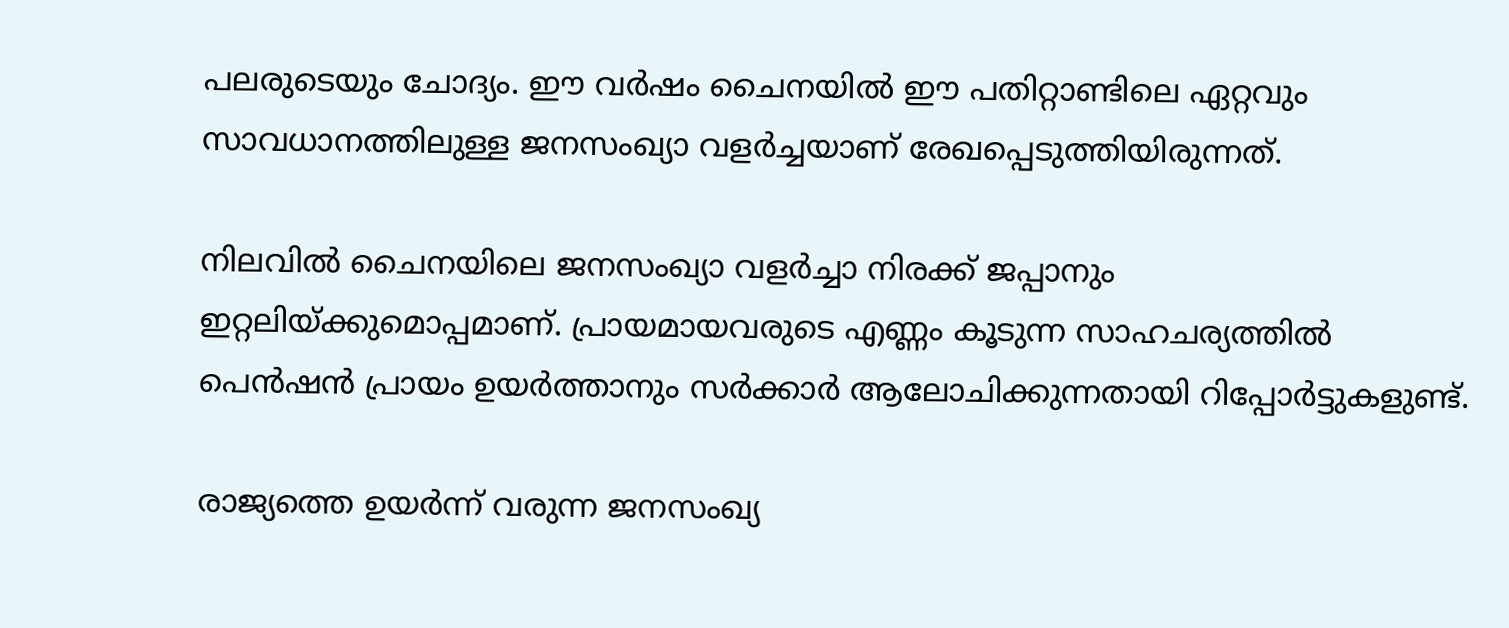പലരുടെയും ചോദ്യം. ഈ വര്‍ഷം ചൈനയിൽ ഈ പതിറ്റാണ്ടിലെ ഏറ്റവും സാവധാനത്തിലുള്ള ജനസംഖ്യാ വളര്‍ച്ചയാണ് രേഖപ്പെടുത്തിയിരുന്നത്.

നിലവിൽ ചൈനയിലെ ജനസംഖ്യാ വളര്‍ച്ചാ നിരക്ക് ജപ്പാനും ഇറ്റലിയ്ക്കുമൊപ്പമാണ്. പ്രായമായവരുടെ എണ്ണം കൂടുന്ന സാഹചര്യത്തിൽ പെൻഷൻ പ്രായം ഉയര്‍ത്താനും സര്‍ക്കാര്‍ ആലോചിക്കുന്നതായി റിപ്പോര്‍ട്ടുകളുണ്ട്.

രാജ്യത്തെ ഉയര്‍ന്ന് വരുന്ന ജനസംഖ്യ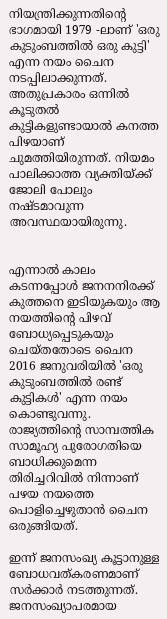നിയന്ത്രിക്കുന്നതിന്റെ ഭാഗമായി 1979 -ലാണ് 'ഒരു കുടുംബത്തില്‍ ഒരു കുട്ടി' എന്ന നയം ചൈന നടപ്പിലാക്കുന്നത്. അതുപ്രകാരം ഒന്നില്‍ കൂടുതല്‍ കുട്ടികളുണ്ടായാല്‍ കനത്ത പിഴയാണ് ചുമത്തിയിരുന്നത്. നിയമം പാലിക്കാത്ത വ്യക്തിയ്ക്ക് ജോലി പോലും നഷ്ടമാവുന്ന അവസ്ഥയായിരുന്നു.


എന്നാല്‍ കാലം കടന്നപ്പോള്‍ ജനനനിരക്ക് കുത്തനെ ഇടിയുകയും ആ നയത്തിന്റെ പിഴവ് ബോധ്യപ്പെടുകയും ചെയ്തതോടെ ചൈന 2016 ജനുവരിയില്‍ 'ഒരു കുടുംബത്തില്‍ രണ്ട് കുട്ടികള്‍' എന്ന നയം കൊണ്ടുവന്നു. രാജ്യത്തിന്റെ സാമ്പത്തിക സാമൂഹ്യ പുരോഗതിയെ ബാധിക്കുമെന്ന തിരിച്ചറിവില്‍ നിന്നാണ് പഴയ നയത്തെ പൊളിച്ചെഴുതാന്‍ ചൈന ഒരുങ്ങിയത്.

ഇന്ന് ജനസംഖ്യ കൂട്ടാനുള്ള ബോധവത്കരണമാണ് സര്‍ക്കാര്‍ നടത്തുന്നത്. ജനസംഖ്യാപരമായ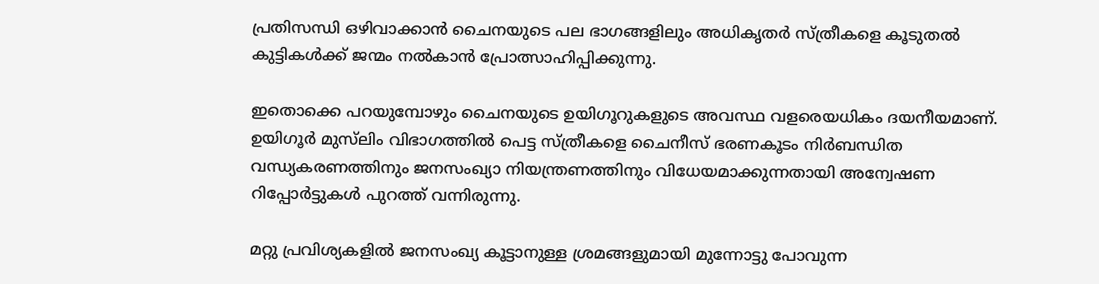പ്രതിസന്ധി ഒഴിവാക്കാന്‍ ചൈനയുടെ പല ഭാഗങ്ങളിലും അധികൃതര്‍ സ്ത്രീകളെ കൂടുതല്‍ കുട്ടികള്‍ക്ക് ജന്മം നല്‍കാന്‍ പ്രോത്സാഹിപ്പിക്കുന്നു.

ഇതൊക്കെ പറയുമ്പോഴും ചൈനയുടെ ഉയിഗൂറുകളുടെ അവസ്ഥ വളരെയധികം ദയനീയമാണ്. ഉയിഗൂര്‍ മുസ്‌ലിം വിഭാഗത്തില്‍ പെട്ട സ്ത്രീകളെ ചൈനീസ് ഭരണകൂടം നിര്‍ബന്ധിത വന്ധ്യകരണത്തിനും ജനസംഖ്യാ നിയന്ത്രണത്തിനും വിധേയമാക്കുന്നതായി അന്വേഷണ റിപ്പോര്‍ട്ടുകള്‍ പുറത്ത് വന്നിരുന്നു.

മറ്റു പ്രവിശ്യകളില്‍ ജനസംഖ്യ കൂട്ടാനുള്ള ശ്രമങ്ങളുമായി മുന്നോട്ടു പോവുന്ന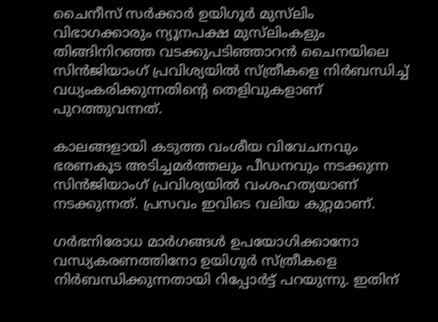ചൈനീസ് സര്‍ക്കാര്‍ ഉയിഗൂര്‍ മുസ്‌ലിം വിഭാഗക്കാരും ന്യൂനപക്ഷ മുസ്‌ലിംകളും തിങ്ങിനിറഞ്ഞ വടക്കുപടിഞ്ഞാറന്‍ ചൈനയിലെ സിന്‍ജിയാംഗ് പ്രവിശ്യയില്‍ സ്ത്രീകളെ നിര്‍ബന്ധിച്ച് വധ്യംകരിക്കുന്നതിന്റെ തെളിവുകളാണ് പുറത്തുവന്നത്.

കാലങ്ങളായി കടുത്ത വംശീയ വിവേചനവും ഭരണകൂട അടിച്ചമര്‍ത്തലും പീഡനവും നടക്കുന്ന സിന്‍ജിയാംഗ് പ്രവിശ്യയില്‍ വംശഹത്യയാണ് നടക്കുന്നത്. പ്രസവം ഇവിടെ വലിയ കുറ്റമാണ്.

ഗര്‍ഭനിരോധ മാര്‍ഗങ്ങള്‍ ഉപയോഗിക്കാനോ വന്ധ്യകരണത്തിനോ ഉയിഗുര്‍ സ്ത്രീകളെ നിര്‍ബന്ധിക്കുന്നതായി റിപ്പോര്‍ട്ട് പറയുന്നു. ഇതിന്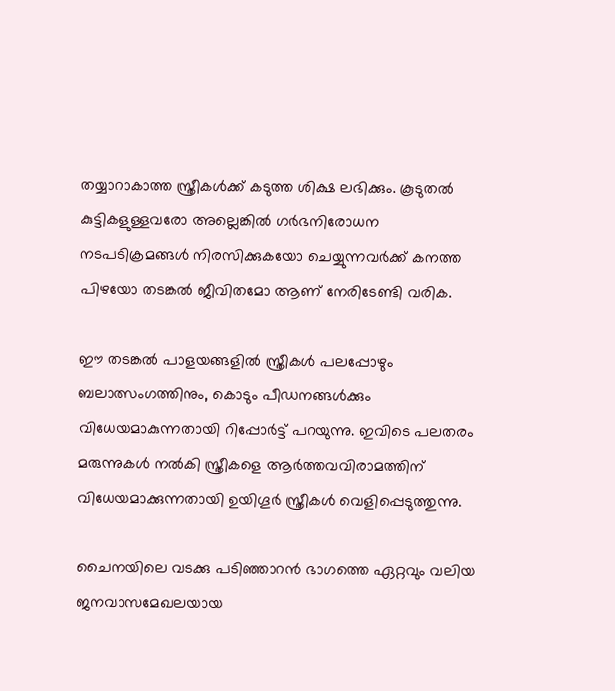തയ്യാറാകാത്ത സ്ത്രീകള്‍ക്ക് കടുത്ത ശിക്ഷ ലഭിക്കും. കൂടുതല്‍ കുട്ടികളുള്ളവരോ അല്ലെങ്കില്‍ ഗര്‍ഭനിരോധന നടപടിക്രമങ്ങള്‍ നിരസിക്കുകയോ ചെയ്യുന്നവര്‍ക്ക് കനത്ത പിഴയോ തടങ്കല്‍ ജീവിതമോ ആണ് നേരിടേണ്ടി വരിക.

ഈ തടങ്കല്‍ പാളയങ്ങളില്‍ സ്ത്രീകള്‍ പലപ്പോഴും ബലാത്സംഗത്തിനും, കൊടും പീഡനങ്ങള്‍ക്കും വിധേയമാകുന്നതായി റിപ്പോര്‍ട്ട് പറയുന്നു. ഇവിടെ പലതരം മരുന്നുകള്‍ നല്‍കി സ്ത്രീകളെ ആര്‍ത്തവവിരാമത്തിന് വിധേയമാക്കുന്നതായി ഉയിഗൂര്‍ സ്ത്രീകള്‍ വെളിപ്പെടുത്തുന്നു.

ചൈനയിലെ വടക്കു പടിഞ്ഞാറന്‍ ഭാഗത്തെ ഏറ്റവും വലിയ ജനവാസമേഖലയായ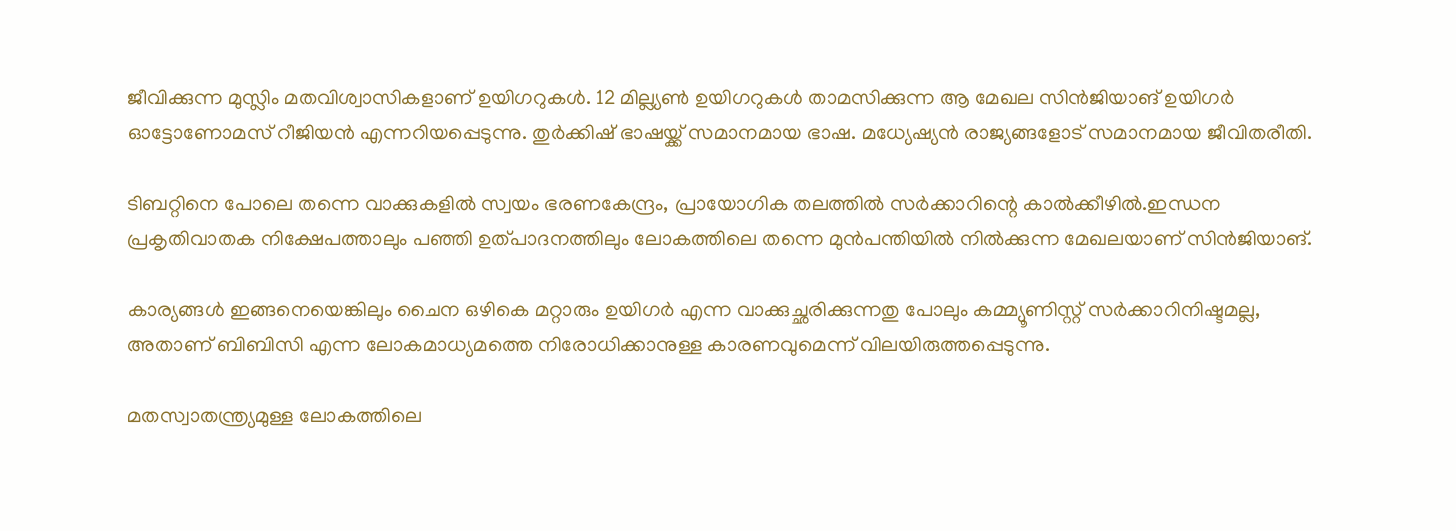ജീവിക്കുന്ന മുസ്ലിം മതവിശ്വാസികളാണ് ഉയിഗറുകള്‍. 12 മില്ല്യണ്‍ ഉയിഗറുകള്‍ താമസിക്കുന്ന ആ മേഖല സിന്‍ജിയാങ് ഉയിഗര്‍ ഓട്ടോണോമസ് റീജിയന്‍ എന്നറിയപ്പെടുന്നു. തുര്‍ക്കിഷ് ഭാഷയ്ക്ക് സമാനമായ ഭാഷ. മധ്യേഷ്യന്‍ രാജ്യങ്ങളോട് സമാനമായ ജീവിതരീതി.

ടിബറ്റിനെ പോലെ തന്നെ വാക്കുകളില്‍ സ്വയം ഭരണകേന്ദ്രം, പ്രായോഗിക തലത്തില്‍ സര്‍ക്കാറിന്റെ കാല്‍ക്കീഴില്‍.ഇന്ധന പ്രകൃതിവാതക നിക്ഷേപത്താലും പഞ്ഞി ഉത്പാദനത്തിലും ലോകത്തിലെ തന്നെ മുന്‍പന്തിയില്‍ നില്‍ക്കുന്ന മേഖലയാണ് സിന്‍ജിയാങ്.

കാര്യങ്ങള്‍ ഇങ്ങനെയെങ്കിലും ചൈന ഒഴികെ മറ്റാരും ഉയിഗര്‍ എന്ന വാക്കുച്ഛരിക്കുന്നതു പോലും കമ്മ്യൂണിസ്റ്റ് സര്‍ക്കാറിനിഷ്ടമല്ല, അതാണ് ബിബിസി എന്ന ലോകമാധ്യമത്തെ നിരോധിക്കാനുള്ള കാരണവുമെന്ന് വിലയിരുത്തപ്പെടുന്നു.

മതസ്വാതന്ത്ര്യമുള്ള ലോകത്തിലെ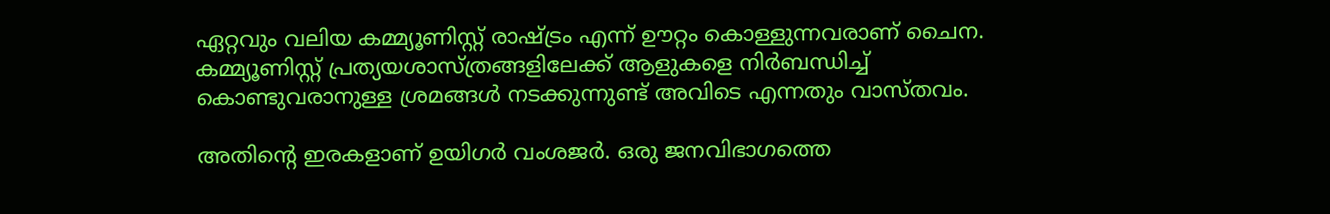ഏറ്റവും വലിയ കമ്മ്യൂണിസ്റ്റ് രാഷ്ട്രം എന്ന് ഊറ്റം കൊള്ളുന്നവരാണ് ചൈന. കമ്മ്യൂണിസ്റ്റ് പ്രത്യയശാസ്ത്രങ്ങളിലേക്ക് ആളുകളെ നിര്‍ബന്ധിച്ച് കൊണ്ടുവരാനുള്ള ശ്രമങ്ങള്‍ നടക്കുന്നുണ്ട് അവിടെ എന്നതും വാസ്തവം.

അതിന്‍റെ ഇരകളാണ് ഉയിഗര്‍ വംശജര്‍. ഒരു ജനവിഭാഗത്തെ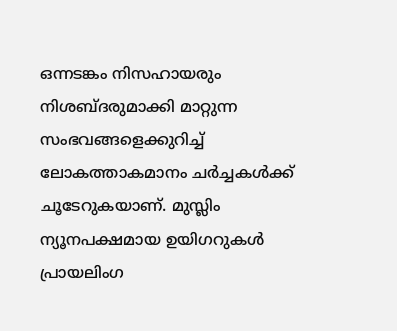ഒന്നടങ്കം നിസഹായരും നിശബ്ദരുമാക്കി മാറ്റുന്ന സംഭവങ്ങളെക്കുറിച്ച് ലോകത്താകമാനം ചര്‍ച്ചകള്‍ക്ക് ചൂടേറുകയാണ്. മുസ്ലിം ന്യൂനപക്ഷമായ ഉയിഗറുകള്‍ പ്രായലിംഗ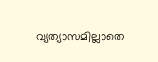വ്യത്യാസമില്ലാതെ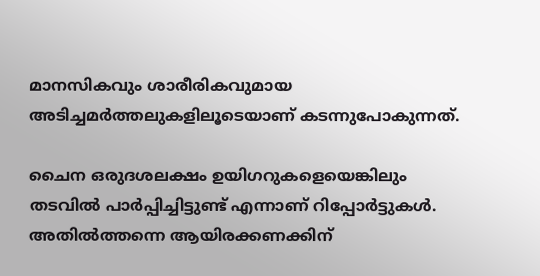മാനസികവും ശാരീരികവുമായ അടിച്ചമര്‍ത്തലുകളിലൂടെയാണ് കടന്നുപോകുന്നത്.

ചൈന ഒരുദശലക്ഷം ഉയിഗറുകളെയെങ്കിലും തടവില്‍ പാര്‍പ്പിച്ചിട്ടുണ്ട് എന്നാണ് റിപ്പോര്‍ട്ടുകള്‍. അതില്‍ത്തന്നെ ആയിരക്കണക്കിന്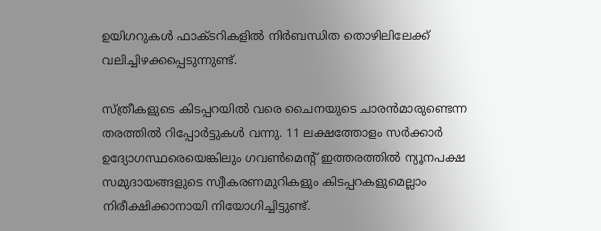ഉയിഗറുകള്‍ ഫാക്ടറികളില്‍ നിര്‍ബന്ധിത തൊഴിലിലേക്ക് വലിച്ചിഴക്കപ്പെടുന്നുണ്ട്.

സ്ത്രീകളുടെ കിടപ്പറയില്‍ വരെ ചൈനയുടെ ചാരന്‍മാരുണ്ടെന്ന തരത്തില്‍ റിപ്പോര്‍ട്ടുകള്‍ വന്നു. 11 ലക്ഷത്തോളം സര്‍ക്കാര്‍ ഉദ്യോഗസ്ഥരെയെങ്കിലും ഗവണ്‍മെന്‍റ് ഇത്തരത്തില്‍ ന്യൂനപക്ഷ സമുദായങ്ങളുടെ സ്വീകരണമുറികളും കിടപ്പറകളുമെല്ലാം നിരീക്ഷിക്കാനായി നിയോഗിച്ചിട്ടുണ്ട്.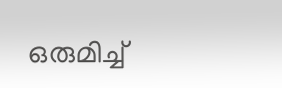ഒരുമിച്ച്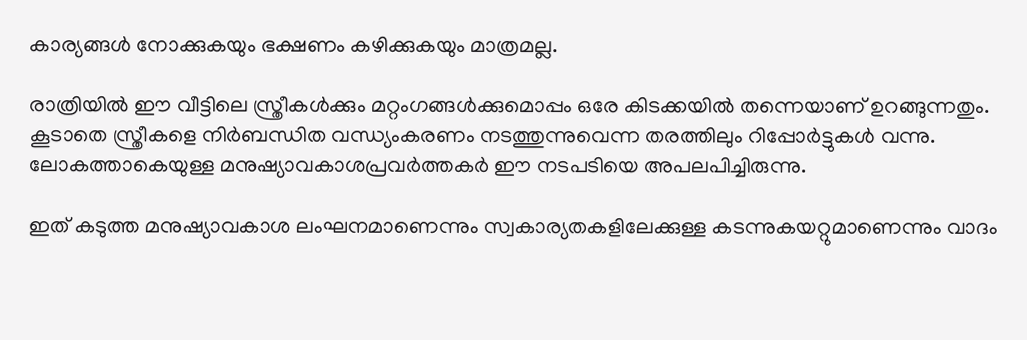കാര്യങ്ങള്‍ നോക്കുകയും ഭക്ഷണം കഴിക്കുകയും മാത്രമല്ല.

രാത്രിയില്‍ ഈ വീട്ടിലെ സ്ത്രീകള്‍ക്കും മറ്റംഗങ്ങള്‍ക്കുമൊപ്പം ഒരേ കിടക്കയില്‍ തന്നെയാണ് ഉറങ്ങുന്നതും. കൂടാതെ സ്ത്രീകളെ നിര്‍ബന്ധിത വന്ധ്യംകരണം നടത്തുന്നുവെന്ന തരത്തിലും റിപ്പോര്‍ട്ടുകള്‍ വന്നു. ലോകത്താകെയുള്ള മനുഷ്യാവകാശപ്രവര്‍ത്തകര്‍ ഈ നടപടിയെ അപലപിച്ചിരുന്നു.

ഇത് കടുത്ത മനുഷ്യാവകാശ ലംഘനമാണെന്നും സ്വകാര്യതകളിലേക്കുള്ള കടന്നുകയറ്റുമാണെന്നും വാദം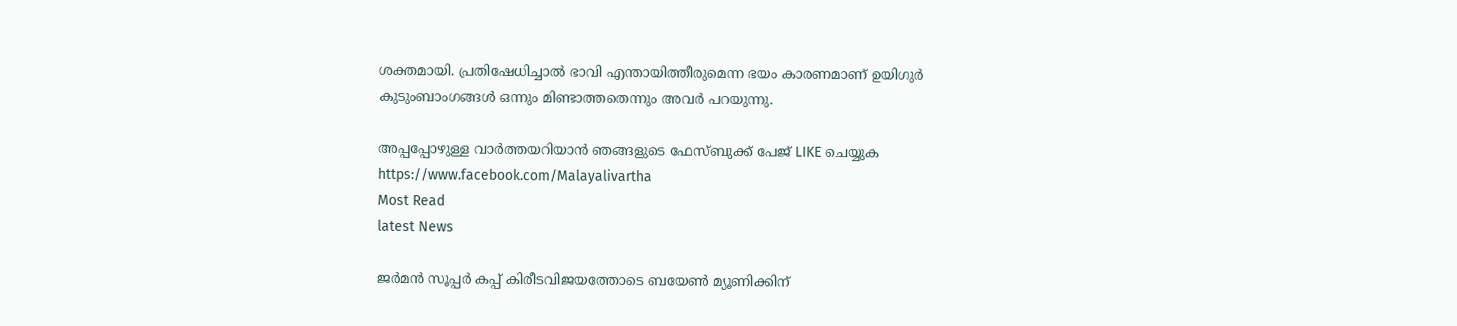ശക്തമായി. പ്രതിഷേധിച്ചാല്‍ ഭാവി എന്തായിത്തീരുമെന്ന ഭയം കാരണമാണ് ഉയിഗുര്‍ കുടുംബാംഗങ്ങള്‍ ഒന്നും മിണ്ടാത്തതെന്നും അവര്‍ പറയുന്നു.

അപ്പപ്പോഴുള്ള വാര്‍ത്തയറിയാന്‍ ഞങ്ങളുടെ ഫേസ്‌ബുക്ക്‌ പേജ് LIKE ചെയ്യുക
https://www.facebook.com/Malayalivartha
Most Read
latest News

ജർമൻ സൂപ്പർ കപ്പ് കിരീടവിജയത്തോടെ ബയേൺ മ്യൂണിക്കിന്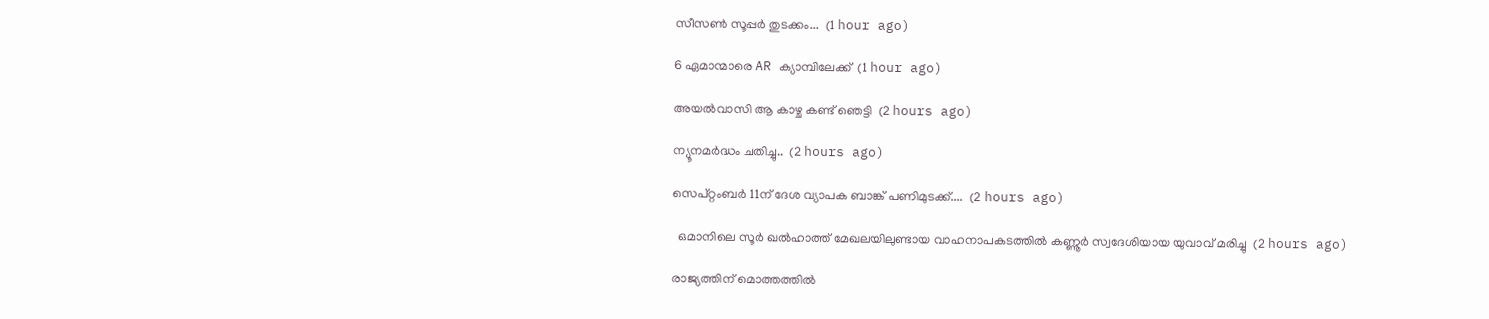സീസൺ സൂപ്പർ തുടക്കം...  (1 hour ago)

6 ഏമാന്മാരെ AR ക്യാമ്പിലേക്ക്  (1 hour ago)

അയൽവാസി ആ കാഴ്ച കണ്ട് ഞെട്ടി  (2 hours ago)

ന്യൂനമർദ്ധം ചതിച്ചു..  (2 hours ago)

സെപ്റ്റംബര്‍ 11ന് ദേശ വ്യാപക ബാങ്ക് പണിമുടക്ക്....  (2 hours ago)

  ഒമാനിലെ സൂർ ഖൽഹാത്ത് മേഖലയിലുണ്ടായ വാഹനാപകടത്തിൽ കണ്ണൂർ സ്വദേശിയായ യുവാവ് മരിച്ചു  (2 hours ago)

രാജ്യത്തിന് മൊത്തത്തിൽ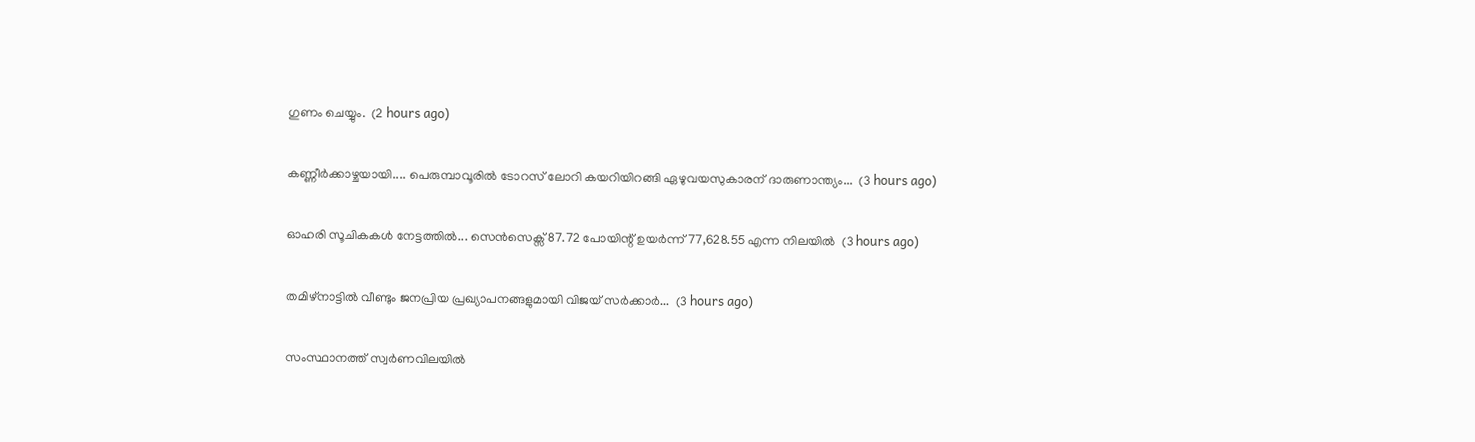ഗുണം ചെയ്യും.  (2 hours ago)

കണ്ണീർക്കാഴ്ചയായി.... പെരുമ്പാവൂരിൽ ടോറസ് ലോറി കയറിയിറങ്ങി ഏഴുവയസുകാരന് ദാരുണാന്ത്യം...  (3 hours ago)

ഓഹരി സൂചികകൾ നേട്ടത്തിൽ... സെൻസെക്സ് 87.72 പോയിന്റ് ഉയർന്ന് 77,628.55 എന്ന നിലയിൽ  (3 hours ago)

തമിഴ്‌നാട്ടില്‍ വീണ്ടും ജനപ്രിയ പ്രഖ്യാപനങ്ങളുമായി വിജയ് സര്‍ക്കാര്‍...  (3 hours ago)

സംസ്ഥാനത്ത് സ്വർണവിലയിൽ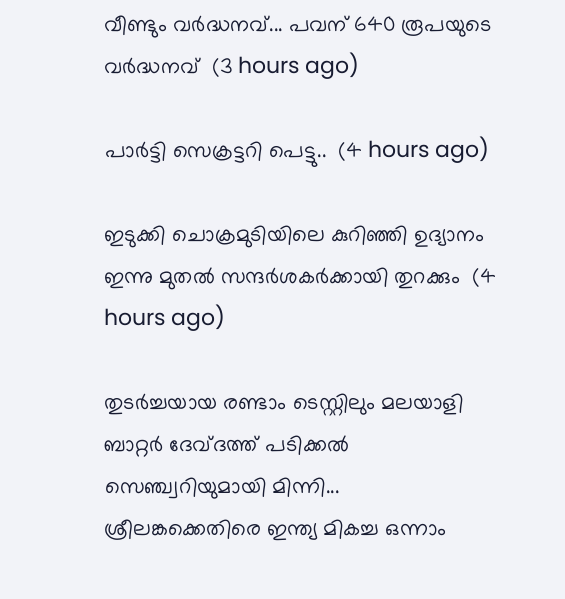വീണ്ടും വർദ്ധനവ്... പവന് 640 രൂപയുടെ വർദ്ധനവ്  (3 hours ago)

പാർട്ടി സെക്രട്ടറി പെട്ടു..  (4 hours ago)

ഇടുക്കി ചൊക്രമുടിയിലെ കുറിഞ്ഞി ഉദ്യാനം ഇന്നു മുതൽ സന്ദർശകർക്കായി തുറക്കും  (4 hours ago)

തുടർച്ചയായ രണ്ടാം ടെസ്റ്റിലും മലയാളി ബാറ്റർ ദേവ്ദത്ത് പടിക്കൽ സെഞ്ച്വറിയുമായി മിന്നി... ശ്രീലങ്കക്കെതിരെ ഇന്ത്യ മികച്ച ഒന്നാം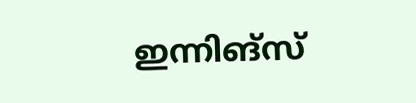ഇന്നിങ്സ്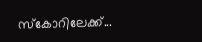സ്കോറിലേക്ക്...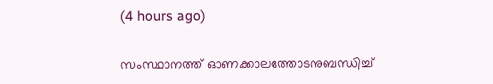(4 hours ago)

സംസ്ഥാനത്ത് ഓണക്കാലത്തോടനുബന്ധിച്ച്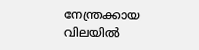നേന്ത്രക്കായ വിലയില്‍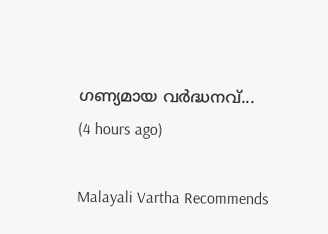ഗണ്യമായ വര്‍ദ്ധനവ്...  (4 hours ago)

Malayali Vartha Recommends